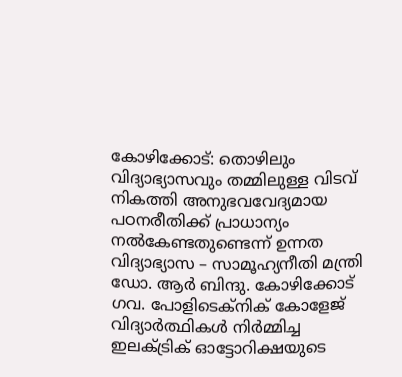കോഴിക്കോട്: തൊഴിലും വിദ്യാഭ്യാസവും തമ്മിലുള്ള വിടവ് നികത്തി അനുഭവവേദ്യമായ പഠനരീതിക്ക് പ്രാധാന്യം നൽകേണ്ടതുണ്ടെന്ന് ഉന്നത വിദ്യാഭ്യാസ – സാമൂഹ്യനീതി മന്ത്രി ഡോ. ആർ ബിന്ദു. കോഴിക്കോട് ഗവ. പോളിടെക്നിക് കോളേജ് വിദ്യാർത്ഥികൾ നിർമ്മിച്ച ഇലക്ട്രിക് ഓട്ടോറിക്ഷയുടെ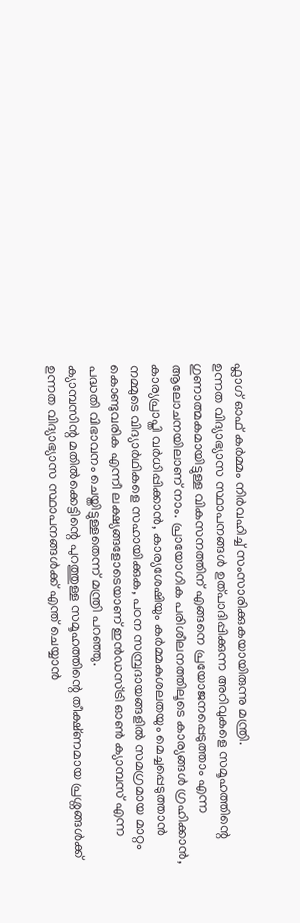ഫ്ലാഗ് ഓഫ് കർമ്മം നിർവഹിച്ച് സംസാരിക്കുകയായിരുന്നു മന്ത്രി.
ഉന്നത വിദ്യാഭ്യാസ സ്ഥാപനങ്ങൾ ഉത്പാദിപ്പിക്കുന്ന അറിവുകളെ സമൂഹത്തിന്റെ ഗുണാത്മകമായിട്ടുള്ള വികസനത്തിന് എങ്ങനെ പ്രയോജനപ്പെടുത്താം എന്ന ആലോചനയിലാണ് നാം. പ്രായോഗിക പരിശീലനത്തിലൂടെ കാര്യങ്ങൾ ഗ്രഹിക്കാൻ, കാര്യപ്രാപ്തി വർധിപ്പിക്കാൻ, കാര്യശേഷിയും കർമ്മകുശലതയും മെച്ചപ്പെടുത്താൻ നമ്മുടെ വിദ്യാർഥികളെ സഹായിക്കുക, പഠന സമ്പ്രദായങ്ങളിൽ സമഗ്രമായ മാറ്റം കൊണ്ടുവരിക എന്നീ ലക്ഷ്യങ്ങളോടെയാണ് ഇൻഡസ്ട്രി ഓൺ ക്യാമ്പസ് എന്ന പദ്ധതി വിഭാവനം ചെയ്തിട്ടുള്ളതെന്ന് മന്ത്രി പറഞ്ഞു.
ക്യാമ്പസിന്റ മതിൽക്കെട്ടിന്റെ പുറത്തുള്ള സമൂഹത്തിന്റെ തീക്ഷ്ണമായ പ്രശ്നങ്ങൾക്ക് ഉന്നത വിദ്യാഭ്യാസ സ്ഥാപനങ്ങൾക്ക് എന്ത് ചെയ്യാൻ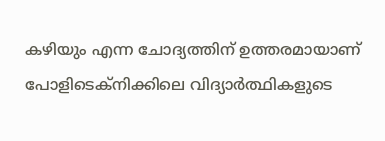കഴിയും എന്ന ചോദ്യത്തിന് ഉത്തരമായാണ് പോളിടെക്നിക്കിലെ വിദ്യാർത്ഥികളുടെ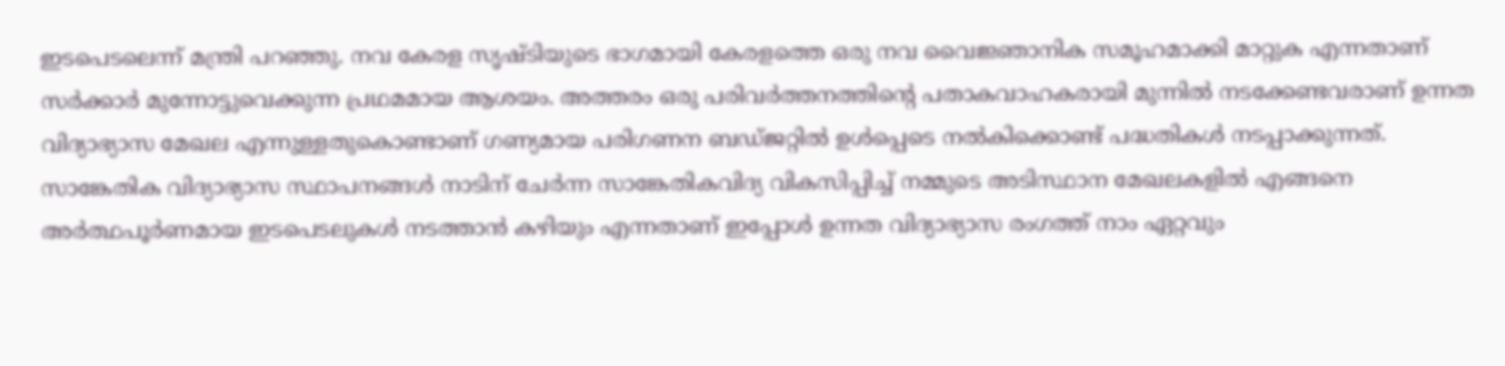ഇടപെടലെന്ന് മന്ത്രി പറഞ്ഞു. നവ കേരള സൃഷ്ടിയുടെ ഭാഗമായി കേരളത്തെ ഒരു നവ വൈജ്ഞാനിക സമൂഹമാക്കി മാറ്റുക എന്നതാണ് സർക്കാർ മുന്നോട്ടുവെക്കുന്ന പ്രഥമമായ ആശയം. അത്തരം ഒരു പരിവർത്തനത്തിന്റെ പതാകവാഹകരായി മുന്നിൽ നടക്കേണ്ടവരാണ് ഉന്നത വിദ്യാഭ്യാസ മേഖല എന്നുള്ളതുകൊണ്ടാണ് ഗണ്യമായ പരിഗണന ബഡ്ജറ്റിൽ ഉൾപ്പെടെ നൽകിക്കൊണ്ട് പദ്ധതികൾ നടപ്പാക്കുന്നത്.
സാങ്കേതിക വിദ്യാഭ്യാസ സ്ഥാപനങ്ങൾ നാടിന് ചേർന്ന സാങ്കേതികവിദ്യ വികസിപ്പിച്ച് നമ്മുടെ അടിസ്ഥാന മേഖലകളിൽ എങ്ങനെ അർത്ഥപൂർണമായ ഇടപെടലുകൾ നടത്താൻ കഴിയും എന്നതാണ് ഇപ്പോൾ ഉന്നത വിദ്യാഭ്യാസ രംഗത്ത് നാം ഏറ്റവും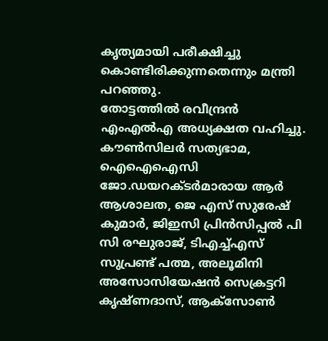കൃത്യമായി പരീക്ഷിച്ചു കൊണ്ടിരിക്കുന്നതെന്നും മന്ത്രി പറഞ്ഞു.
തോട്ടത്തിൽ രവീന്ദ്രൻ എംഎൽഎ അധ്യക്ഷത വഹിച്ചു. കൗൺസിലർ സത്യഭാമ, ഐഐഐസി ജോ.ഡയറക്ടർമാരായ ആർ ആശാലത, ജെ എസ് സുരേഷ് കുമാർ, ജിഇസി പ്രിൻസിപ്പൽ പി സി രഘുരാജ്, ടിഎച്ച്എസ് സുപ്രണ്ട് പത്മ, അലൂമിനി അസോസിയേഷൻ സെക്രട്ടറി കൃഷ്ണദാസ്, ആക്സോൺ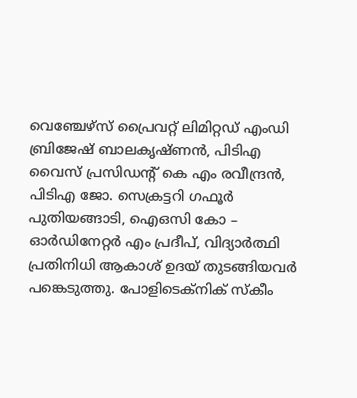വെഞ്ചേഴ്സ് പ്രൈവറ്റ് ലിമിറ്റഡ് എംഡി ബ്രിജേഷ് ബാലകൃഷ്ണൻ, പിടിഎ വൈസ് പ്രസിഡന്റ് കെ എം രവീന്ദ്രൻ, പിടിഎ ജോ. സെക്രട്ടറി ഗഫൂർ പുതിയങ്ങാടി, ഐഒസി കോ – ഓർഡിനേറ്റർ എം പ്രദീപ്, വിദ്യാർത്ഥി പ്രതിനിധി ആകാശ് ഉദയ് തുടങ്ങിയവർ പങ്കെടുത്തു. പോളിടെക്നിക് സ്കീം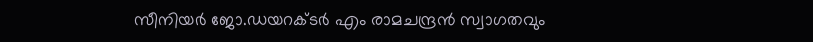സീനിയർ ജോ.ഡയറക്ടർ എം രാമചന്ദ്രൻ സ്വാഗതവും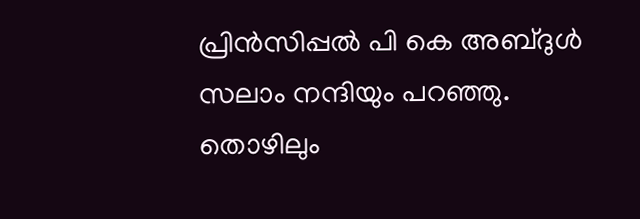പ്രിൻസിപ്പൽ പി കെ അബ്ദുൾ സലാം നന്ദിയും പറഞ്ഞു.
തൊഴിലും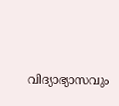വിദ്യാഭ്യാസവും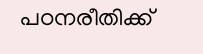പഠനരീതിക്ക്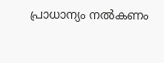പ്രാധാന്യം നൽകണം